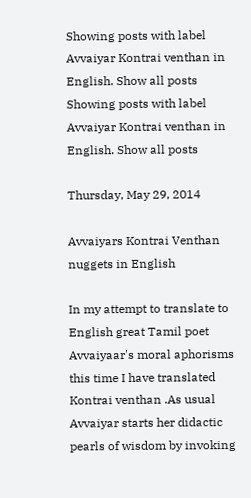Showing posts with label Avvaiyar Kontrai venthan in English. Show all posts
Showing posts with label Avvaiyar Kontrai venthan in English. Show all posts

Thursday, May 29, 2014

Avvaiyars Kontrai Venthan nuggets in English

In my attempt to translate to English great Tamil poet Avvaiyaar's moral aphorisms this time I have translated Kontrai venthan .As usual Avvaiyar starts her didactic pearls of wisdom by invoking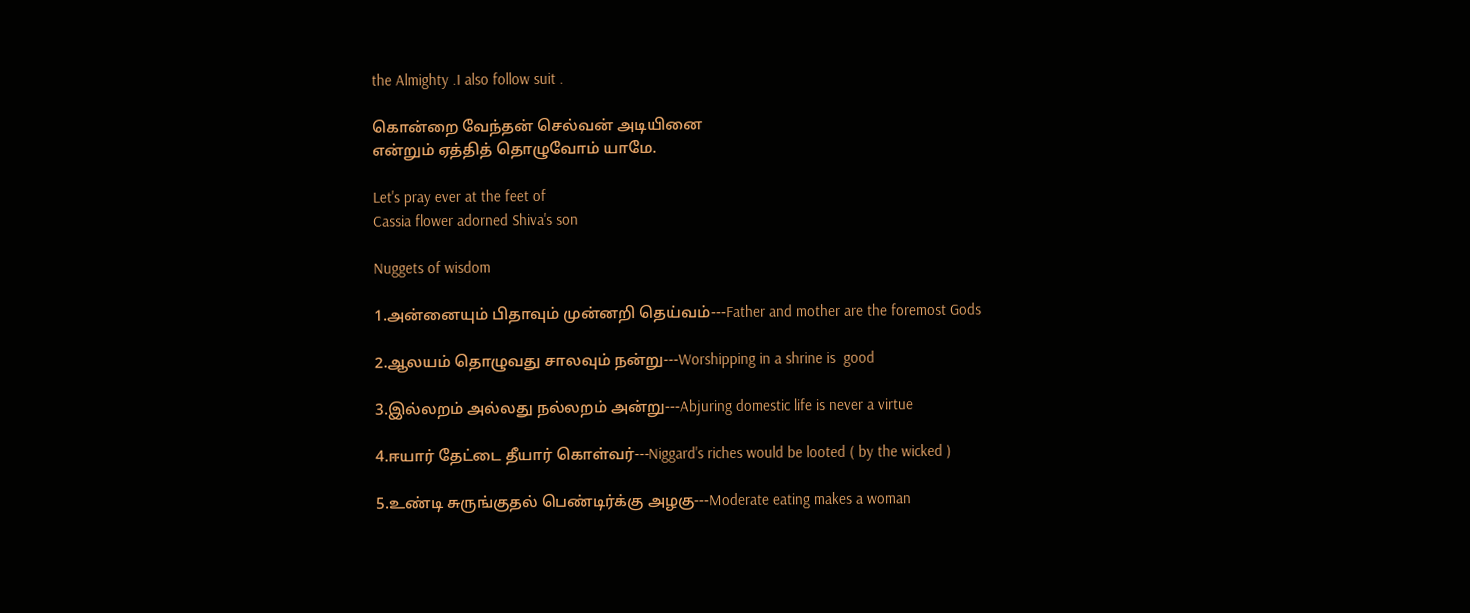the Almighty .I also follow suit .

கொன்றை வேந்தன் செல்வன் அடியினை
என்றும் ஏத்தித் தொழுவோம் யாமே.

Let's pray ever at the feet of
Cassia flower adorned Shiva's son

Nuggets of wisdom

1.அன்னையும் பிதாவும் முன்னறி தெய்வம்---Father and mother are the foremost Gods

2.ஆலயம் தொழுவது சாலவும் நன்று---Worshipping in a shrine is  good

3.இல்லறம் அல்லது நல்லறம் அன்று---Abjuring domestic life is never a virtue

4.ஈயார் தேட்டை தீயார் கொள்வர்---Niggard's riches would be looted ( by the wicked )

5.உண்டி சுருங்குதல் பெண்டிர்க்கு அழகு---Moderate eating makes a woman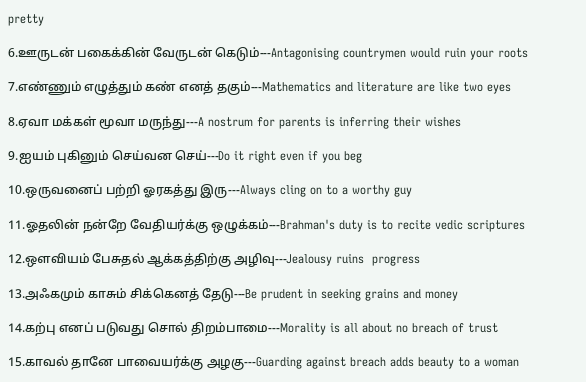pretty

6.ஊருடன் பகைக்கின் வேருடன் கெடும்---Antagonising countrymen would ruin your roots

7.எண்ணும் எழுத்தும் கண் எனத் தகும்---Mathematics and literature are like two eyes

8.ஏவா மக்கள் மூவா மருந்து---A nostrum for parents is inferring their wishes

9.ஐயம் புகினும் செய்வன செய்---Do it right even if you beg

10.ஒருவனைப் பற்றி ஓரகத்து இரு---Always cling on to a worthy guy

11.ஓதலின் நன்றே வேதியர்க்கு ஒழுக்கம்---Brahman's duty is to recite vedic scriptures

12.ஔவியம் பேசுதல் ஆக்கத்திற்கு அழிவு---Jealousy ruins  progress

13.அஃகமும் காசும் சிக்கெனத் தேடு---Be prudent in seeking grains and money

14.கற்பு எனப் படுவது சொல் திறம்பாமை---Morality is all about no breach of trust

15.காவல் தானே பாவையர்க்கு அழகு---Guarding against breach adds beauty to a woman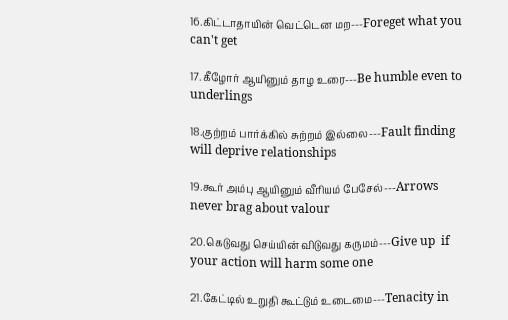16.கிட்டாதாயின் வெட்டென மற---Foreget what you can't get

17.கீழோர் ஆயினும் தாழ உரை---Be humble even to underlings

18.குற்றம் பார்க்கில் சுற்றம் இல்லை---Fault finding will deprive relationships

19.கூர் அம்பு ஆயினும் வீரியம் பேசேல்---Arrows never brag about valour

20.கெடுவது செய்யின் விடுவது கருமம்---Give up  if  your action will harm some one

21.கேட்டில் உறுதி கூட்டும் உடைமை---Tenacity in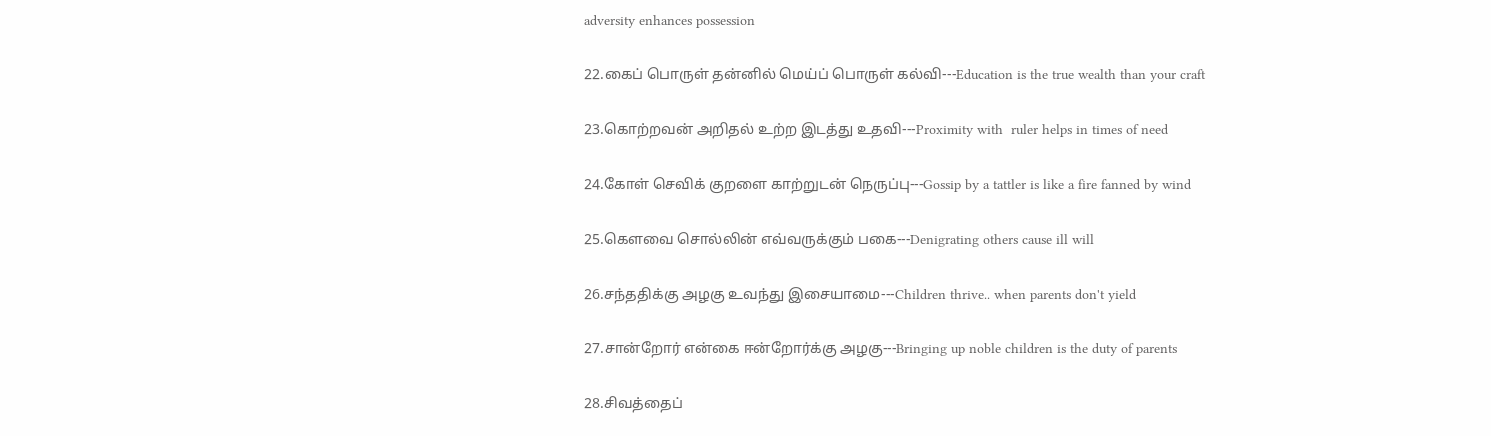adversity enhances possession

22.கைப் பொருள் தன்னில் மெய்ப் பொருள் கல்வி---Education is the true wealth than your craft

23.கொற்றவன் அறிதல் உற்ற இடத்து உதவி---Proximity with  ruler helps in times of need

24.கோள் செவிக் குறளை காற்றுடன் நெருப்பு---Gossip by a tattler is like a fire fanned by wind

25.கௌவை சொல்லின் எவ்வருக்கும் பகை---Denigrating others cause ill will

26.சந்ததிக்கு அழகு உவந்து இசையாமை---Children thrive.. when parents don't yield

27.சான்றோர் என்கை ஈன்றோர்க்கு அழகு---Bringing up noble children is the duty of parents

28.சிவத்தைப்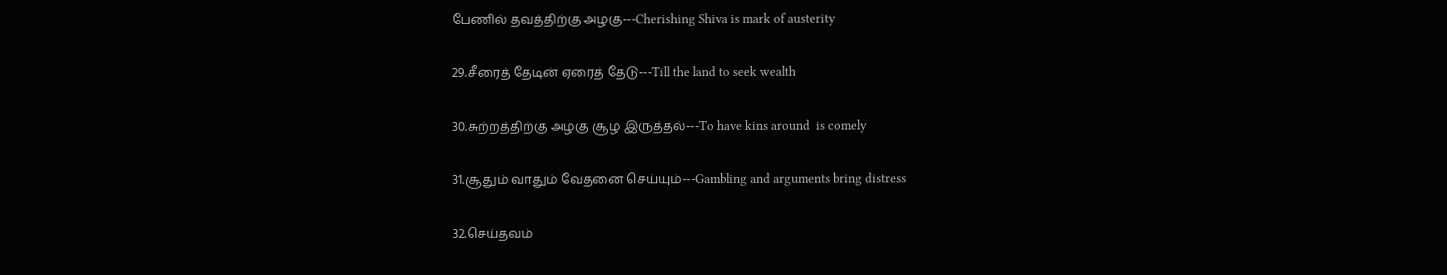பேணில் தவத்திற்கு அழகு---Cherishing Shiva is mark of austerity

29.சீரைத் தேடின் ஏரைத் தேடு---Till the land to seek wealth

30.சுற்றத்திற்கு அழகு சூழ இருத்தல்---To have kins around  is comely

31.சூதும் வாதும் வேதனை செய்யும்---Gambling and arguments bring distress

32.செய்தவம்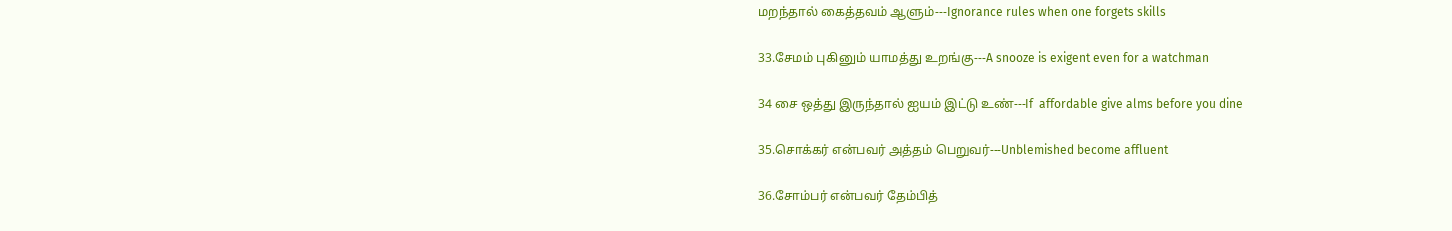மறந்தால் கைத்தவம் ஆளும்---Ignorance rules when one forgets skills

33.சேமம் புகினும் யாமத்து உறங்கு---A snooze is exigent even for a watchman

34 சை ஒத்து இருந்தால் ஐயம் இட்டு உண்---If  affordable give alms before you dine

35.சொக்கர் என்பவர் அத்தம் பெறுவர்---Unblemished become affluent

36.சோம்பர் என்பவர் தேம்பித்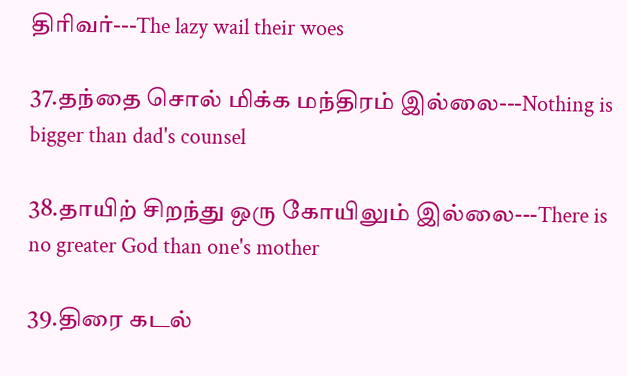திரிவர்---The lazy wail their woes

37.தந்தை சொல் மிக்க மந்திரம் இல்லை---Nothing is bigger than dad's counsel

38.தாயிற் சிறந்து ஒரு கோயிலும் இல்லை---There is no greater God than one's mother

39.திரை கடல்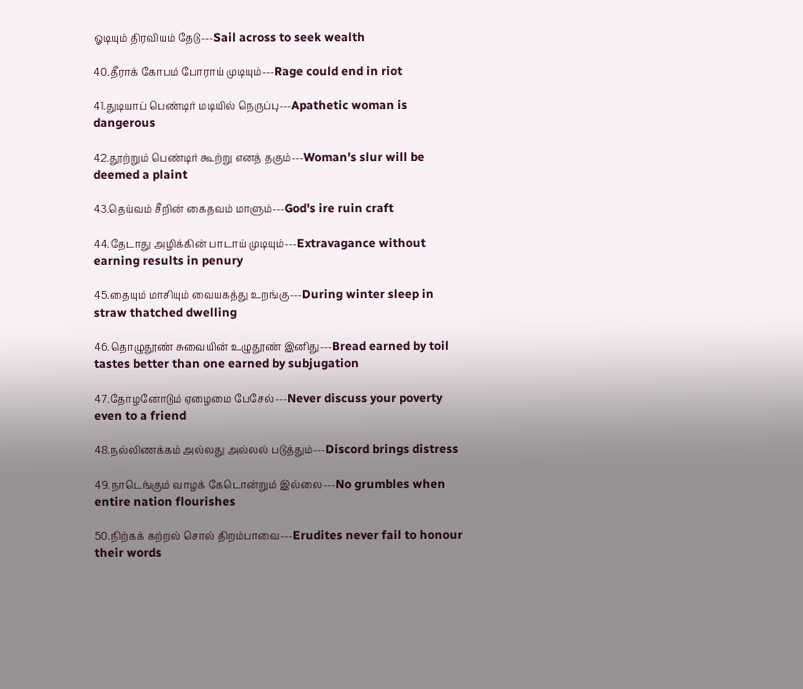ஓடியும் திரவியம் தேடு---Sail across to seek wealth

40.தீராக் கோபம் போராய் முடியும்---Rage could end in riot

41.துடியாப் பெண்டிர் மடியில் நெருப்பு---Apathetic woman is dangerous

42.தூற்றும் பெண்டிர் கூற்று எனத் தகும்---Woman's slur will be deemed a plaint

43.தெய்வம் சீறின் கைதவம் மாளும்---God's ire ruin craft

44.தேடாது அழிக்கின் பாடாய் முடியும்---Extravagance without earning results in penury

45.தையும் மாசியும் வையகத்து உறங்கு---During winter sleep in straw thatched dwelling

46.தொழுதூண் சுவையின் உழுதூண் இனிது---Bread earned by toil tastes better than one earned by subjugation

47.தோழனோடும் ஏழைமை பேசேல்---Never discuss your poverty even to a friend

48.நல்லிணக்கம் அல்லது அல்லல் படுத்தும்---Discord brings distress

49.நாடெங்கும் வாழக் கேடொன்றும் இல்லை---No grumbles when entire nation flourishes

50.நிற்கக் கற்றல் சொல் திறம்பாவை---Erudites never fail to honour their words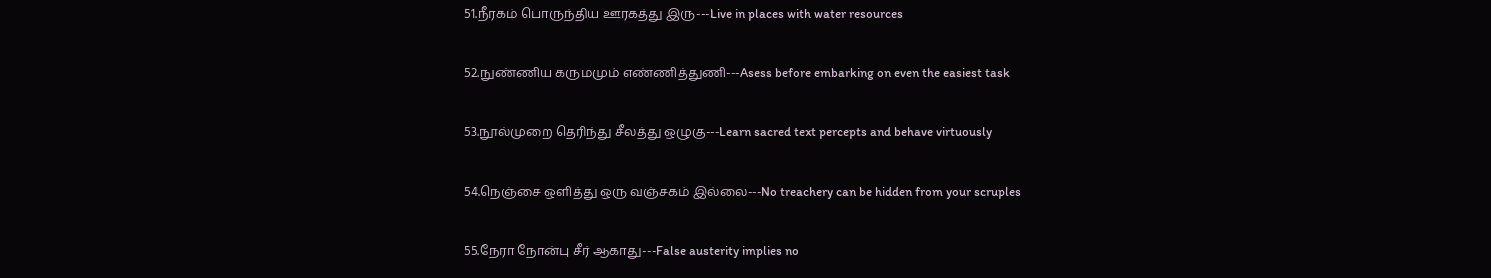51.நீரகம் பொருந்திய ஊரகத்து இரு---Live in places with water resources

52.நுண்ணிய கருமமும் எண்ணித்துணி---Asess before embarking on even the easiest task

53.நூல்முறை தெரிந்து சீலத்து ஒழுகு---Learn sacred text percepts and behave virtuously

54.நெஞ்சை ஒளித்து ஒரு வஞ்சகம் இல்லை---No treachery can be hidden from your scruples

55.நேரா நோன்பு சீர் ஆகாது---False austerity implies no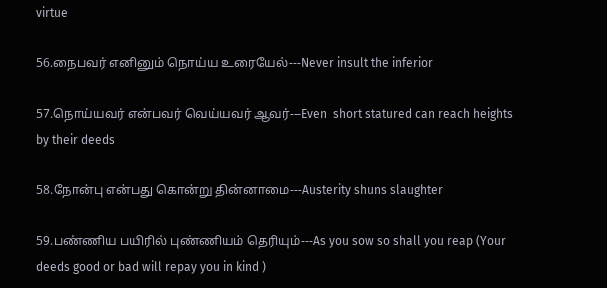virtue

56.நைபவர் எனினும் நொய்ய உரையேல்---Never insult the inferior

57.நொய்யவர் என்பவர் வெய்யவர் ஆவர்---Even  short statured can reach heights by their deeds

58.நோன்பு என்பது கொன்று தின்னாமை---Austerity shuns slaughter

59.பண்ணிய பயிரில் புண்ணியம் தெரியும்---As you sow so shall you reap (Your deeds good or bad will repay you in kind )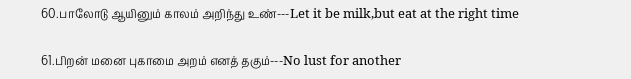60.பாலோடு ஆயினும் காலம் அறிந்து உண்---Let it be milk,but eat at the right time

61.பிறன் மனை புகாமை அறம் எனத் தகும்---No lust for another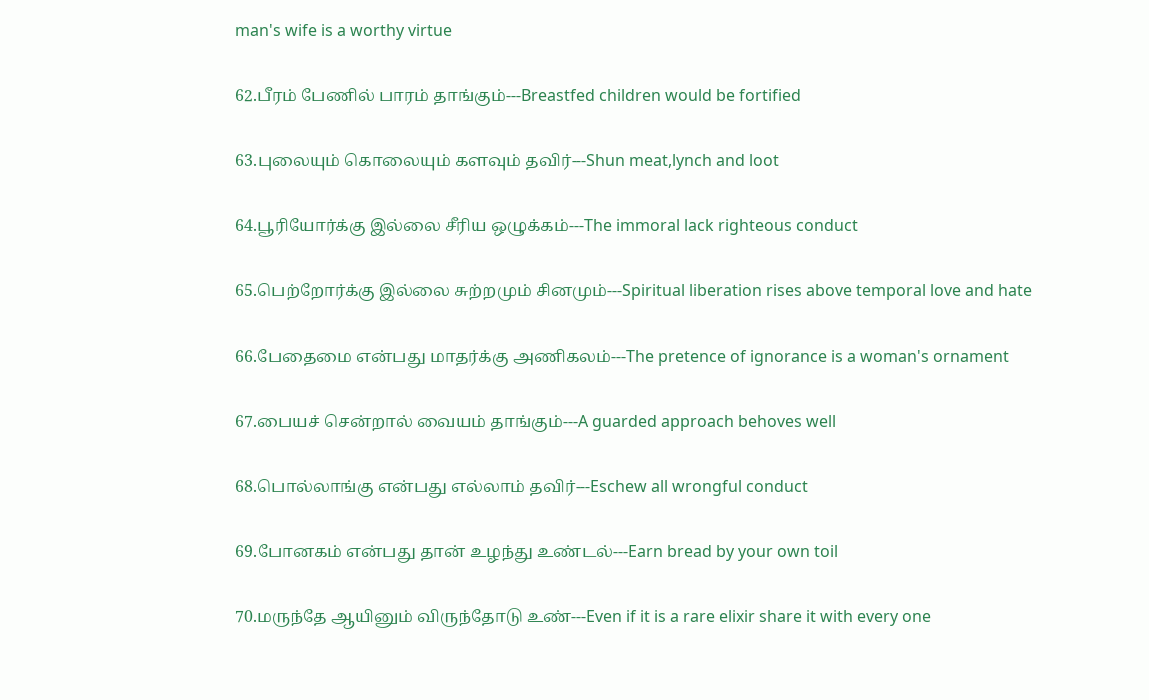man's wife is a worthy virtue

62.பீரம் பேணில் பாரம் தாங்கும்---Breastfed children would be fortified

63.புலையும் கொலையும் களவும் தவிர்---Shun meat,lynch and loot

64.பூரியோர்க்கு இல்லை சீரிய ஒழுக்கம்---The immoral lack righteous conduct

65.பெற்றோர்க்கு இல்லை சுற்றமும் சினமும்---Spiritual liberation rises above temporal love and hate

66.பேதைமை என்பது மாதர்க்கு அணிகலம்---The pretence of ignorance is a woman's ornament

67.பையச் சென்றால் வையம் தாங்கும்---A guarded approach behoves well

68.பொல்லாங்கு என்பது எல்லாம் தவிர்---Eschew all wrongful conduct

69.போனகம் என்பது தான் உழந்து உண்டல்---Earn bread by your own toil

70.மருந்தே ஆயினும் விருந்தோடு உண்---Even if it is a rare elixir share it with every one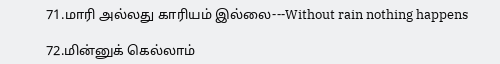71.மாரி அல்லது காரியம் இல்லை---Without rain nothing happens

72.மின்னுக் கெல்லாம்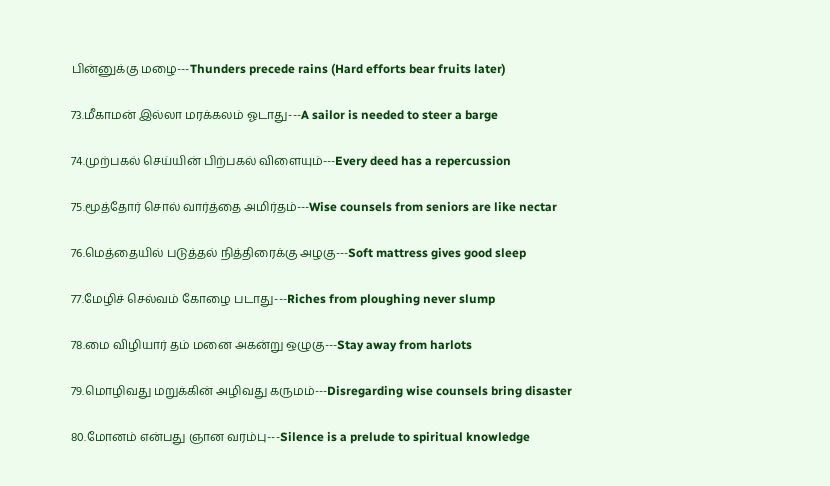பின்னுக்கு மழை---Thunders precede rains (Hard efforts bear fruits later)

73.மீகாமன் இல்லா மரக்கலம் ஓடாது---A sailor is needed to steer a barge

74.முற்பகல் செய்யின் பிற்பகல் விளையும்---Every deed has a repercussion

75.மூத்தோர் சொல் வார்த்தை அமிர்தம்---Wise counsels from seniors are like nectar

76.மெத்தையில் படுத்தல் நித்திரைக்கு அழகு---Soft mattress gives good sleep

77.மேழிச் செல்வம் கோழை படாது---Riches from ploughing never slump

78.மை விழியார் தம் மனை அகன்று ஒழுகு---Stay away from harlots

79.மொழிவது மறுக்கின் அழிவது கருமம்---Disregarding wise counsels bring disaster

80.மோனம் என்பது ஞான வரம்பு---Silence is a prelude to spiritual knowledge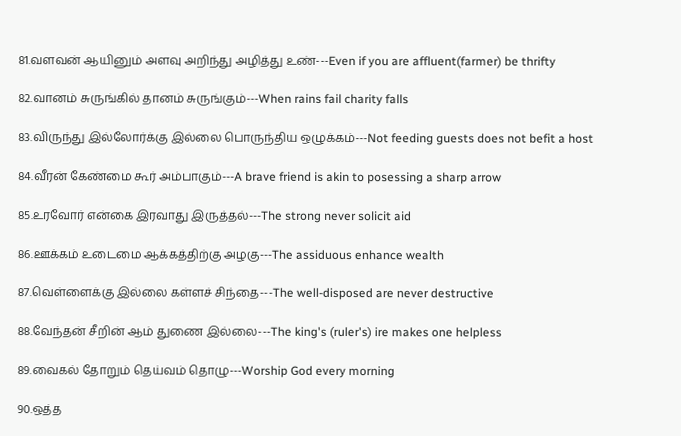81.வளவன் ஆயினும் அளவு அறிந்து அழித்து உண்---Even if you are affluent(farmer) be thrifty

82.வானம் சுருங்கில் தானம் சுருங்கும்---When rains fail charity falls

83.விருந்து இல்லோர்க்கு இல்லை பொருந்திய ஒழுக்கம்---Not feeding guests does not befit a host

84.வீரன் கேண்மை கூர் அம்பாகும்---A brave friend is akin to posessing a sharp arrow

85.உரவோர் என்கை இரவாது இருத்தல்---The strong never solicit aid

86.ஊக்கம் உடைமை ஆக்கத்திற்கு அழகு---The assiduous enhance wealth

87.வெள்ளைக்கு இல்லை கள்ளச் சிந்தை---The well-disposed are never destructive

88.வேந்தன் சீறின் ஆம் துணை இல்லை---The king's (ruler's) ire makes one helpless

89.வைகல் தோறும் தெய்வம் தொழு---Worship God every morning

90.ஒத்த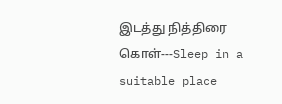இடத்து நித்திரை கொள்---Sleep in a suitable place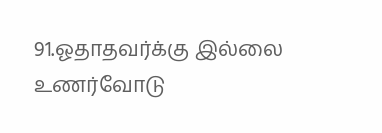91.ஓதாதவர்க்கு இல்லை உணர்வோடு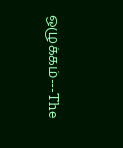ஒழுக்கம்---The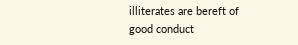illiterates are bereft of good conduct